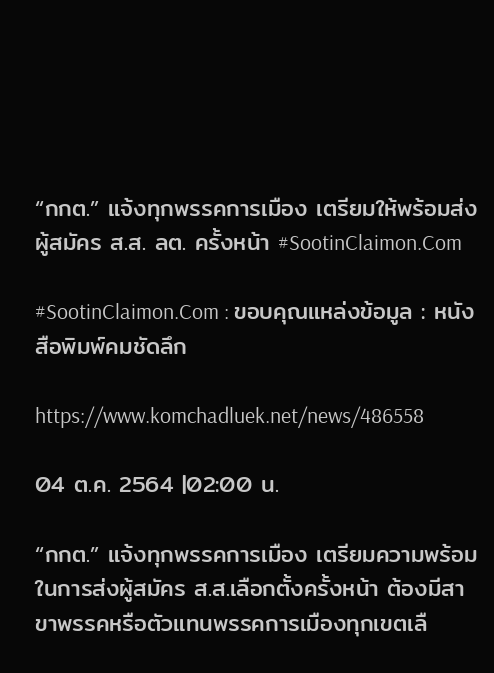“กกต.” แจ้งทุกพรรคการเมือง เตรียมให้พร้อมส่งผู้สมัคร ส.ส. ลต. ครั้งหน้า #SootinClaimon.Com

#SootinClaimon.Com : ขอบคุณแหล่งข้อมูล : หนังสือพิมพ์คมชัดลึก

https://www.komchadluek.net/news/486558

04 ต.ค. 2564 |02:00 น.

“กกต.” แจ้งทุกพรรคการเมือง เตรียมความพร้อมในการส่งผู้สมัคร ส.ส.เลือกตั้งครั้งหน้า ต้องมีสาขาพรรคหรือตัวแทนพรรคการเมืองทุกเขตเลื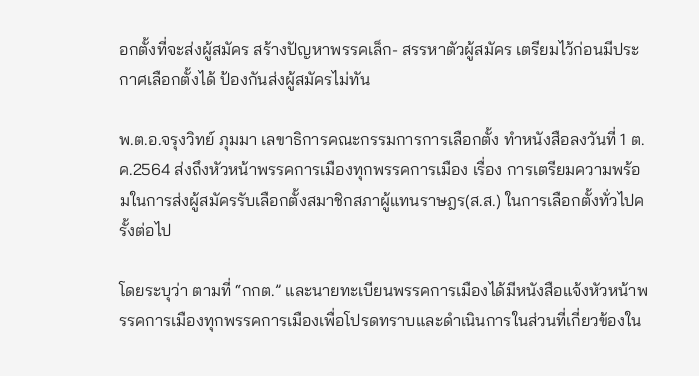อกตั้งที่จะส่งผู้สมัคร สร้างปัญหาพรรคเล็ก- สรรหาตัวผู้สมัคร เตรียมไว้ก่อนมีประกาศเลือกตั้งได้ ป้องกันส่งผู้สมัครไม่ทัน

พ.ต.อ.จรุงวิทย์ ภุมมา เลขาธิการคณะกรรมการการเลือกตั้ง ทำหนังสือลงวันที่ 1 ต.ค.2564 ส่งถึงหัวหน้าพรรคการเมืองทุกพรรคการเมือง เรื่อง การเตรียมความพร้อมในการส่งผู้สมัครรับเลือกตั้งสมาชิกสภาผู้แทนราษฎร(ส.ส.) ในการเลือกตั้งทั่วไปครั้งต่อไป

โดยระบุว่า ตามที่ “กกต.” และนายทะเบียนพรรคการเมืองได้มีหนังสือแจ้งหัวหน้าพรรคการเมืองทุกพรรคการเมืองเพื่อโปรดทราบและดำเนินการในส่วนที่เกี่ยวข้องใน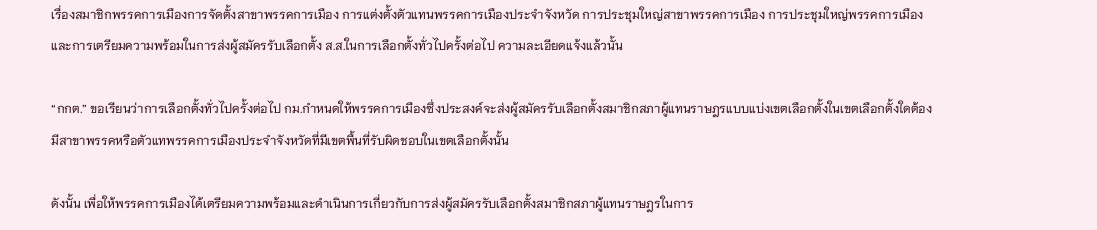เรื่องสมาชิกพรรคการเมืองการจัดตั้งสาขาพรรคการเมือง การแต่งตั้งตัวแทนพรรคการเมืองประจำจังหวัด การประชุมใหญ่สาขาพรรคการเมือง การประชุมใหญ่พรรคการเมือง และการเตรียมความพร้อมในการส่งผู้สมัครรับเลือกตั้ง ส.ส.ในการเลือกตั้งทั่วไปครั้งต่อไป ความละเอียดแจ้งแล้วนั้น

“กกต.” ขอเรียนว่าการเลือกตั้งทั่วไปครั้งต่อไป กม.กำหนดให้พรรคการเมืองซึ่งประสงค์จะส่งผู้สมัครรับเลือกตั้งสมาชิกสภาผู้แทนราษฎรแบบแบ่งเขตเลือกตั้งในเขตเลือกตั้งใดต้องมีสาขาพรรคหรือตัวแทพรรคการเมืองประจำจังหวัดที่มีเขตพื้นที่รับผิดชอบในเขตเลือกตั้งนั้น

ดังนั้น เพื่อให้พรรคการเมืองได้เตรียมความพร้อมและดำเนินการเกี่ยวกับการส่งผู้สมัครรับเลือกตั้งสมาชิกสภาผู้แทนราษฎรในการ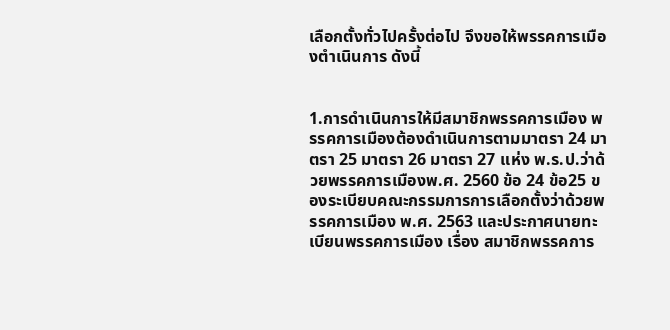เลือกตั้งทั่วไปครั้งต่อไป จึงขอให้พรรคการเมืองตำเนินการ ดังนี้


1.การดำเนินการให้มีสมาชิกพรรคการเมือง พรรคการเมืองต้องดำเนินการตามมาตรา 24 มาตรา 25 มาตรา 26 มาตรา 27 แห่ง พ.ร.ป.ว่าด้วยพรรคการเมืองพ.ศ. 2560 ข้อ 24 ข้อ25 ของระเบียบคณะกรรมการการเลือกตั้งว่าด้วยพรรคการเมือง พ.ศ. 2563 และประกาศนายทะเบียนพรรคการเมือง เรื่อง สมาชิกพรรคการ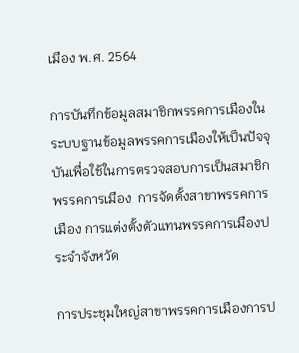เมือง พ.ศ. 2564

การบันทึกข้อมูลสมาชิกพรรคการเมืองในระบบฐานข้อมูลพรรคการเมืองให้เป็นปัจจุบันเพื่อใช้ในการตรวจสอบการเป็นสมาชิกพรรคการเมือง  การจัดตั้งสาขาพรรคการเมือง การแต่งตั้งตัวแทนพรรคการเมืองประจำจังหวัด

การประชุมใหญ่สาขาพรรคการเมืองการป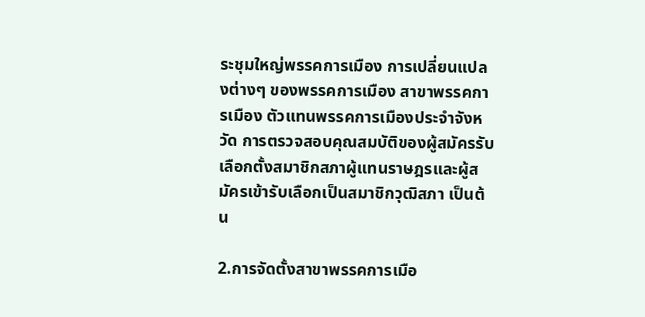ระชุมใหญ่พรรคการเมือง การเปลี่ยนแปลงต่างๆ ของพรรคการเมือง สาขาพรรคการเมือง ตัวแทนพรรคการเมืองประจำจังหวัด การตรวจสอบคุณสมบัติของผู้สมัครรับเลือกตั้งสมาชิกสภาผู้แทนราษฎรและผู้สมัครเข้ารับเลือกเป็นสมาชิกวุฒิสภา เป็นต้น

2.การจัดตั้งสาขาพรรคการเมือ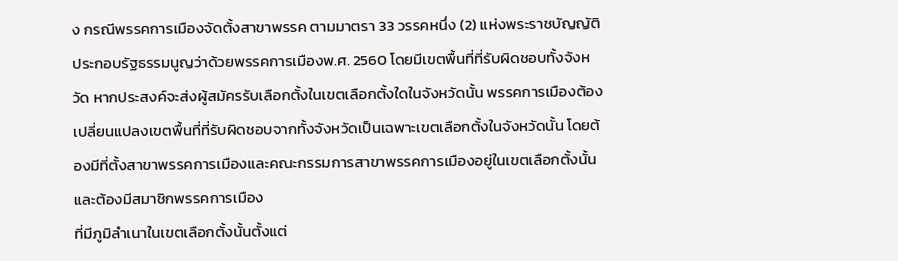ง กรณีพรรคการเมืองจัดตั้งสาขาพรรค ตามมาตรา 33 วรรคหนึ่ง (2) แห่งพระราชบัญญัติประกอบรัฐธรรมนูญว่าด้วยพรรคการเมืองพ.ศ. 2560 โดยมีเขตพื้นที่ที่รับผิดชอบทั้งจังหวัด หากประสงค์จะส่งผู้สมัครรับเลือกตั้งในเขตเลือกตั้งใดในจังหวัดนั้น พรรคการเมืองต้องเปลี่ยนแปลงเขตพื้นที่ที่รับผิดชอบจากทั้งจังหวัดเป็นเฉพาะเขตเลือกตั้งในจังหวัดนั้น โดยต้องมีที่ตั้งสาขาพรรคการเมืองและคณะกรรมการสาขาพรรคการเมืองอยู่ในเขตเลือกตั้งนั้น และต้องมีสมาชิกพรรคการเมือง
ที่มีภูมิลำเนาในเขตเลือกตั้งนั้นตั้งแต่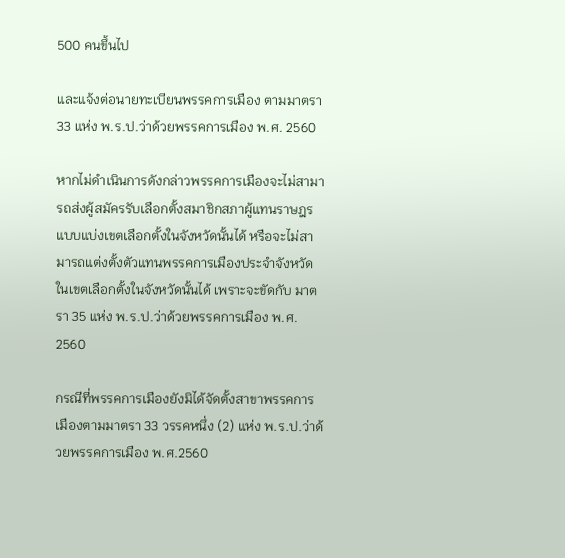500 คนขึ้นไป

และแจ้งต่อนายทะเบียนพรรคการเมือง ตามมาตรา 33 แห่ง พ.ร.ป.ว่าด้วยพรรคการเมือง พ.ศ. 2560

หากไม่ดำเนินการดังกล่าวพรรคการเมืองจะไม่สามารถส่งผู้สมัครรับเลือกตั้งสมาชิกสภาผู้แทนราษฎรแบบแบ่งเขตเลือกตั้งในจังหวัดนั้นได้ หรือจะไม่สามารถแต่งตั้งตัวแทนพรรคการเมืองประจำจังหวัดในเขตเลือกตั้งในจังหวัดนั้นได้ เพราะจะขัดกับ มาตรา 35 แห่ง พ.ร.ป.ว่าด้วยพรรคการเมือง พ.ศ. 2560

กรณีที่พรรคการเมืองยังมิได้จัดตั้งสาขาพรรคการเมืองตามมาตรา 33 วรรคหนึ่ง (2) แห่ง พ.ร.ป.ว่าด้วยพรรคการเมือง พ.ศ.2560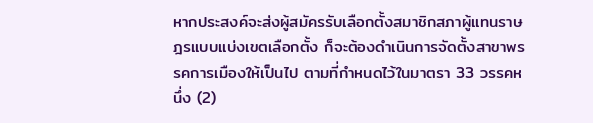หากประสงค์จะส่งผู้สมัครรับเลือกตั้งสมาชิกสภาผู้แทนราษฎรแบบแบ่งเขตเลือกตั้ง ก็จะต้องดำเนินการจัดตั้งสาขาพรรคการเมืองให้เป็นไป ตามที่กำหนดไว้ในมาตรา 33 วรรคหนึ่ง (2)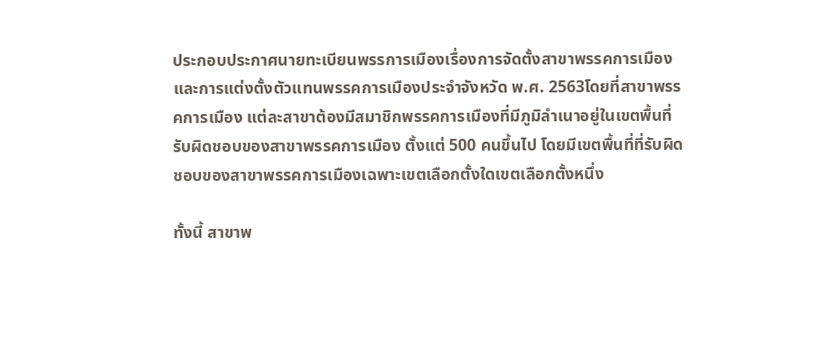ประกอบประกาศนายทะเบียนพรรการเมืองเรื่องการจัดตั้งสาขาพรรคการเมืองและการแต่งตั้งตัวแทนพรรคการเมืองประจำจังหวัด พ.ศ. 2563โดยที่สาขาพรรคการเมือง แต่ละสาขาต้องมีสมาชิกพรรคการเมืองที่มีภูมิลำเนาอยู่ในเขตพื้นที่รับผิดชอบของสาขาพรรคการเมือง ตั้งแต่ 500 คนขึ้นไป โดยมีเขตพื้นที่ที่รับผิดชอบของสาขาพรรคการเมืองเฉพาะเขตเลือกตั้งใดเขตเลือกตั้งหนึ่ง

ทั้งนี้ สาขาพ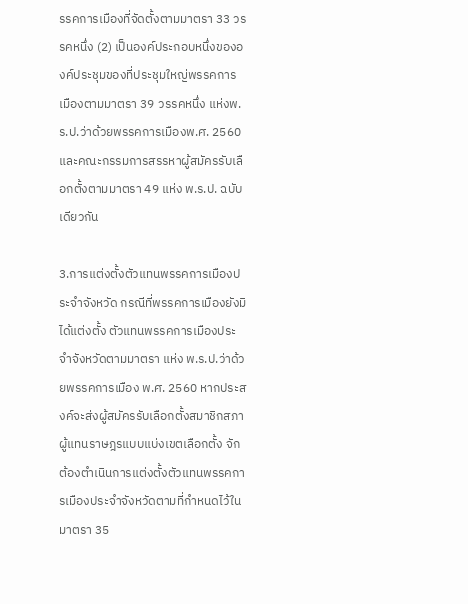รรคการเมืองที่จัดตั้งตามมาตรา 33 วรรคหนึ่ง (2) เป็นองค์ประกอบหนึ่งขององค์ประชุมของที่ประชุมใหญ่พรรคการเมืองตามมาตรา 39 วรรคหนึ่ง แห่งพ.ร.ป.ว่าด้วยพรรคการเมืองพ.ศ. 2560 และคณะกรรมการสรรหาผู้สมัครรับเลือกตั้งตามมาตรา 49 แห่ง พ.ร.ป. ฉบับเดียวกัน

3.การแต่งตั้งตัวแทนพรรคการเมืองประจำจังหวัด กรณีที่พรรคการเมืองยังมิได้แต่งตั้ง ตัวแทนพรรคการเมืองประจำจังหวัดตามมาตรา แห่ง พ.ร.ป.ว่าด้วยพรรคการเมือง พ.ศ. 2560 หากประสงค์จะส่งผู้สมัครรับเลือกตั้งสมาชิกสภาผู้แทนราษฎรแบบแบ่งเขตเลือกตั้ง จักต้องตำเนินการแต่งตั้งตัวแทนพรรคการเมืองประจำจังหวัดตามที่กำหนดไว้ในมาตรา 35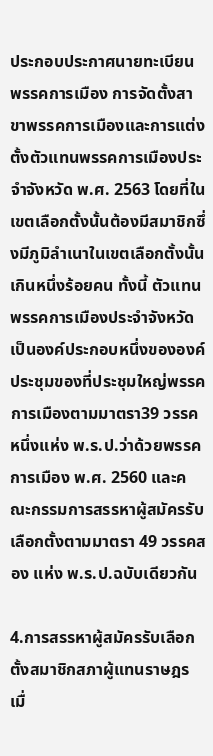ประกอบประกาศนายทะเบียนพรรคการเมือง การจัดตั้งสาขาพรรคการเมืองและการแต่งตั้งตัวแทนพรรคการเมืองประจำจังหวัด พ.ศ. 2563 โดยที่ในเขตเลือกตั้งนั้นต้องมีสมาชิกซึ่งมีภูมิลำเนาในเขตเลือกตั้งนั้นเกินหนึ่งร้อยคน ทั้งนี้ ตัวแทนพรรคการเมืองประจำจังหวัดเป็นองค์ประกอบหนึ่งขององค์ประชุมของที่ประชุมใหญ่พรรคการเมืองตามมาตรา39 วรรคหนึ่งแห่ง พ.ร.ป.ว่าด้วยพรรคการเมือง พ.ศ. 2560 และคณะกรรมการสรรหาผู้สมัครรับเลือกตั้งตามมาตรา 49 วรรคสอง แห่ง พ.ร.ป.ฉบับเดียวกัน

4.การสรรหาผู้สมัครรับเลือกตั้งสมาชิกสภาผู้แทนราษฎร เมื่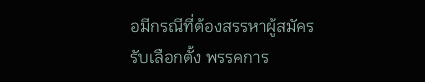อมีกรณีที่ต้องสรรหาผู้สมัครรับเลือกตั้ง พรรคการ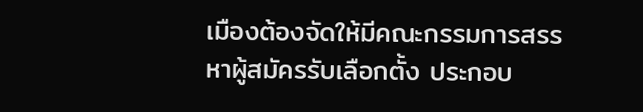เมืองต้องจัดให้มีคณะกรรมการสรรหาผู้สมัครรับเลือกตั้ง ประกอบ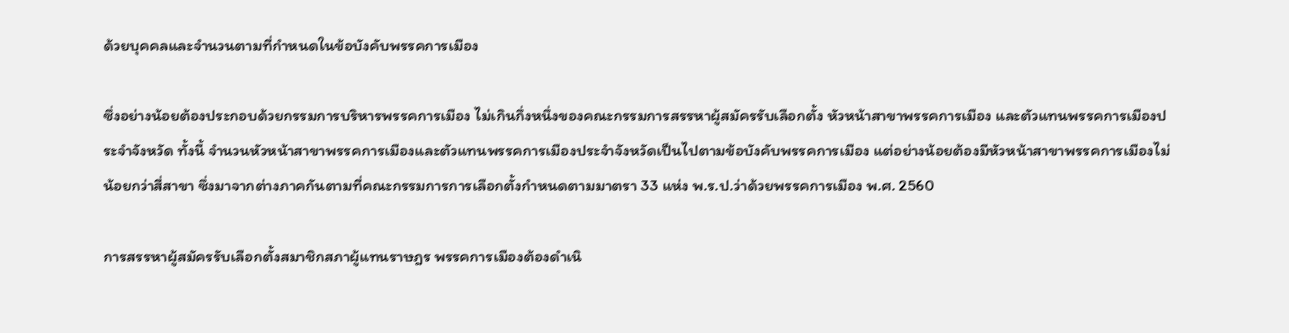ด้วยบุคคลและจำนวนตามที่กำหนดในข้อบังคับพรรคการเมือง

ซึ่งอย่างน้อยต้องประกอบด้วยกรรมการบริหารพรรคการเมือง ไม่เกินกึ่งหนึ่งของคณะกรรมการสรรหาผู้สมัครรับเลือกตั้ง หัวหน้าสาขาพรรคการเมือง และตัวแทนพรรคการเมืองประจำจังหวัด ทั้งนี้ จำนวนหัวหน้าสาขาพรรคการเมืองและตัวแทนพรรคการเมืองประจำจังหวัดเป็นไปตามข้อบังคับพรรคการเมือง แต่อย่างน้อยต้องมีหัวหน้าสาขาพรรคการเมืองไม่น้อยกว่าสี่สาขา ซึ่งมาจากต่างภาคกันตามที่คณะกรรมการการเลือกตั้งกำหนดตามมาตรา 33 แห่ง พ.ร.ป.ว่าด้วยพรรคการเมือง พ.ศ. 2560

การสรรหาผู้สมัครรับเลือกตั้งสมาชิกสภาผู้แทนราษฎร พรรคการเมืองต้องดำเนิ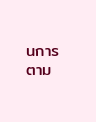นการตาม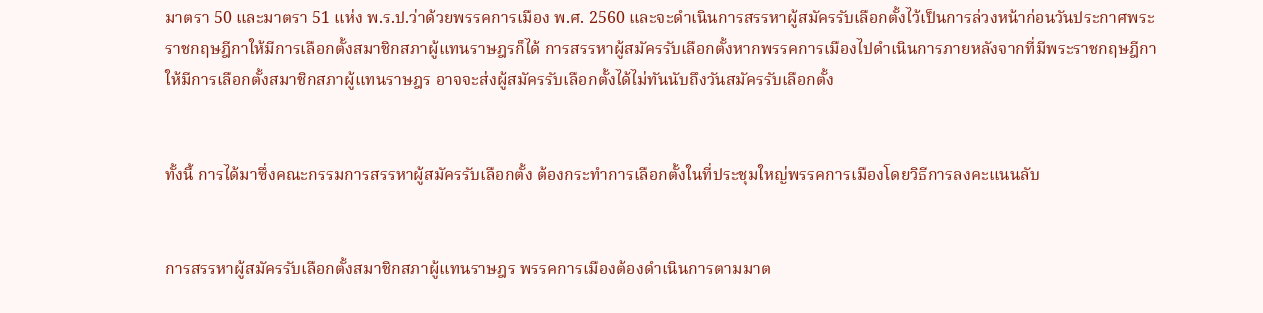มาตรา 50 และมาตรา 51 แห่ง พ.ร.ป.ว่าด้วยพรรคการเมือง พ.ศ. 2560 และจะดำเนินการสรรหาผู้สมัครรับเลือกตั้งไว้เป็นการล่วงหน้าก่อนวันประกาศพระราชกฤษฎีกาให้มีการเลือกตั้งสมาชิกสภาผู้แทนราษฎรก็ได้ การสรรหาผู้สมัครรับเลือกตั้งหากพรรคการเมืองไปดำเนินการภายหลังจากที่มีพระราชกฤษฎีกาให้มีการเลือกตั้งสมาชิกสภาผู้แทนราษฎร อาจจะส่งผู้สมัครรับเลือกตั้งได้ไม่ทันนับถึงวันสมัครรับเลือกตั้ง


ทั้งนี้ การได้มาซึ่งคณะกรรมการสรรหาผู้สมัครรับเลือกตั้ง ต้องกระทำการเลือกตั้งในที่ประชุมใหญ่พรรคการเมืองโดยวิธีการลงคะแนนลับ


การสรรหาผู้สมัครรับเลือกตั้งสมาชิกสภาผู้แทนราษฎร พรรคการเมืองต้องดำเนินการตามมาต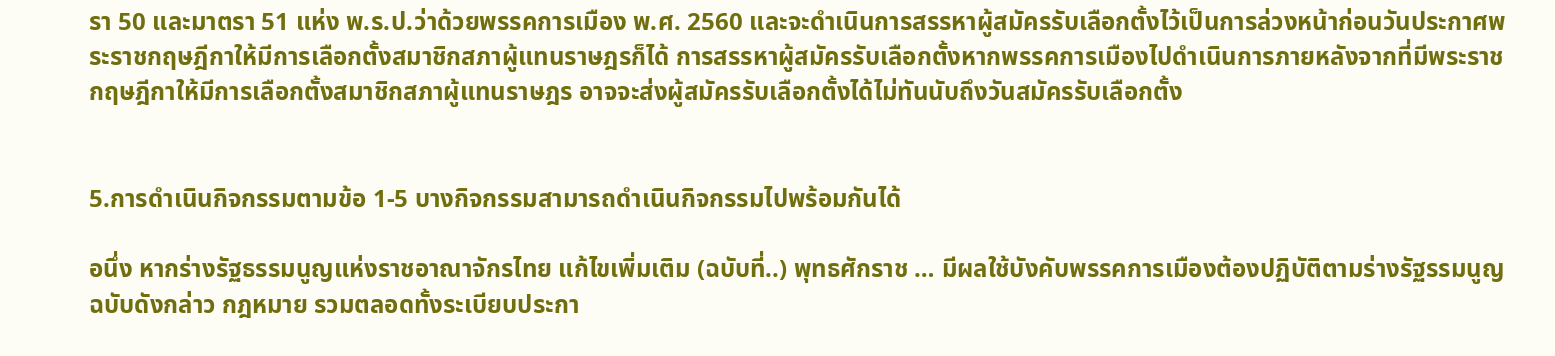รา 50 และมาตรา 51 แห่ง พ.ร.ป.ว่าด้วยพรรคการเมือง พ.ศ. 2560 และจะดำเนินการสรรหาผู้สมัครรับเลือกตั้งไว้เป็นการล่วงหน้าก่อนวันประกาศพระราชกฤษฎีกาให้มีการเลือกตั้งสมาชิกสภาผู้แทนราษฎรก็ได้ การสรรหาผู้สมัครรับเลือกตั้งหากพรรคการเมืองไปดำเนินการภายหลังจากที่มีพระราชกฤษฎีกาให้มีการเลือกตั้งสมาชิกสภาผู้แทนราษฎร อาจจะส่งผู้สมัครรับเลือกตั้งได้ไม่ทันนับถึงวันสมัครรับเลือกตั้ง


5.การดำเนินกิจกรรมตามข้อ 1-5 บางกิจกรรมสามารถดำเนินกิจกรรมไปพร้อมกันได้

อนึ่ง หากร่างรัฐธรรมนูญแห่งราชอาณาจักรไทย แก้ไขเพิ่มเติม (ฉบับที่..) พุทธศักราช … มีผลใช้บังคับพรรคการเมืองต้องปฏิบัติตามร่างรัฐรรมนูญ ฉบับดังกล่าว กฎหมาย รวมตลอดทั้งระเบียบประกา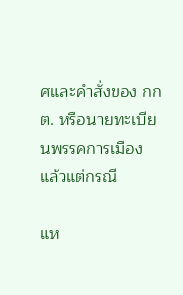ศและคำสั่งของ กกต. หรือนายทะเบียนพรรคการเมือง แล้วแต่กรณี

แห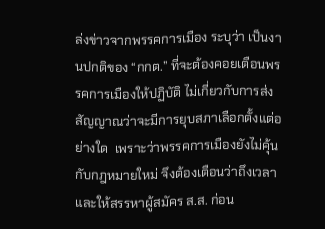ล่งข่าวจากพรรคการเมือง ระบุว่า เป็นงานปกติของ “กกต.” ที่จะต้องคอยเตือนพรรคการเมืองให้ปฏิบัติ ไม่เกี่ยวกับการส่งสัญญาณว่าจะมีการยุบสภาเลือกตั้งแต่อย่างใด  เพราะว่าพรรคการเมืองยังไม่คุ้นกับกฎหมายใหม่ จึงต้องเตือนว่าถึงเวลา และให้สรรหาผู้สมัคร ส.ส. ก่อน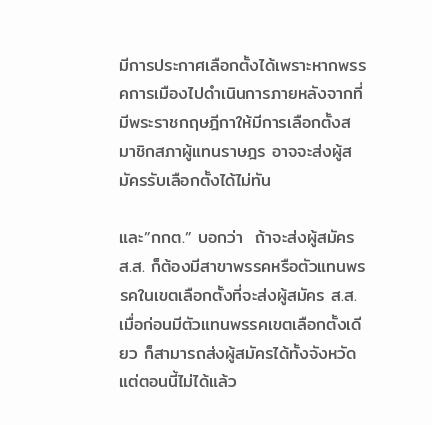มีการประกาศเลือกตั้งได้เพราะหากพรรคการเมืองไปดำเนินการภายหลังจากที่มีพระราชกฤษฎีกาให้มีการเลือกตั้งสมาชิกสภาผู้แทนราษฎร อาจจะส่งผู้สมัครรับเลือกตั้งได้ไม่ทัน

และ”กกต.” บอกว่า  ถ้าจะส่งผู้สมัคร ส.ส. ก็ต้องมีสาขาพรรคหรือตัวแทนพรรคในเขตเลือกตั้งที่จะส่งผู้สมัคร ส.ส.  เมื่อก่อนมีตัวแทนพรรคเขตเลือกตั้งเดียว ก็สามารถส่งผู้สมัครได้ทั้งจังหวัด แต่ตอนนี้ไม่ได้แล้ว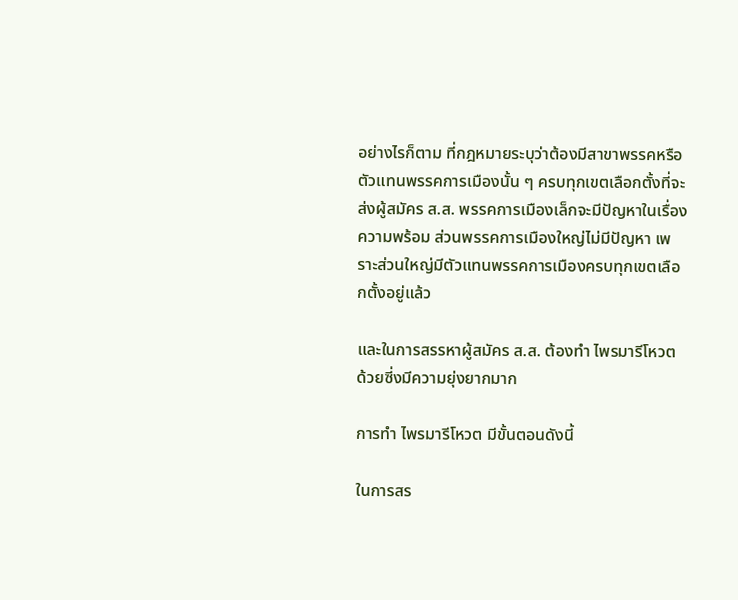อย่างไรก็ตาม ที่กฎหมายระบุว่าต้องมีสาขาพรรคหรือตัวแทนพรรคการเมืองนั้น ๆ ครบทุกเขตเลือกตั้งที่จะส่งผู้สมัคร ส.ส. พรรคการเมืองเล็กจะมีปัญหาในเรื่องความพร้อม ส่วนพรรคการเมืองใหญ่ไม่มีปัญหา เพราะส่วนใหญ่มีตัวแทนพรรคการเมืองครบทุกเขตเลือกตั้งอยู่แล้ว

และในการสรรหาผู้สมัคร ส.ส. ต้องทำ ไพรมารีโหวต ด้วยซี่งมีความยุ่งยากมาก

การทำ ไพรมารีโหวต มีขั้นตอนดังนี้

ในการสร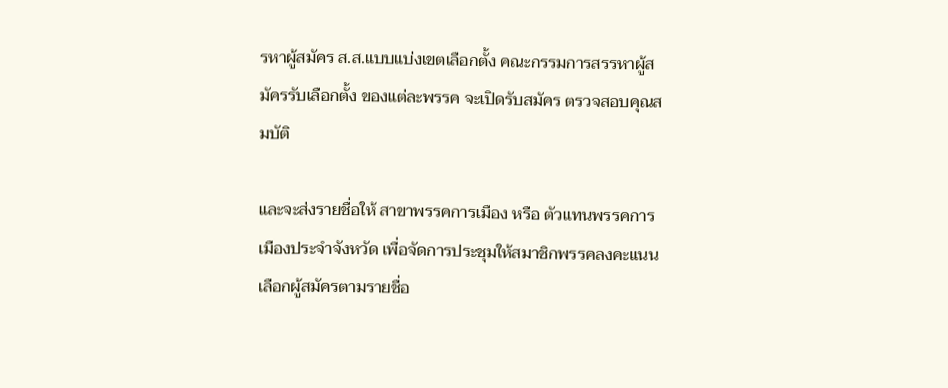รหาผู้สมัคร ส.ส.แบบแบ่งเขตเลือกตั้ง คณะกรรมการสรรหาผู้สมัครรับเลือกตั้ง ของแต่ละพรรค จะเปิดรับสมัคร ตรวจสอบคุณสมบัติ

และจะส่งรายชื่อให้ สาขาพรรคการเมือง หรือ ตัวแทนพรรคการเมืองประจำจังหวัด เพื่อจัดการประชุมให้สมาชิกพรรคลงคะแนนเลือกผู้สมัครตามรายชื่อ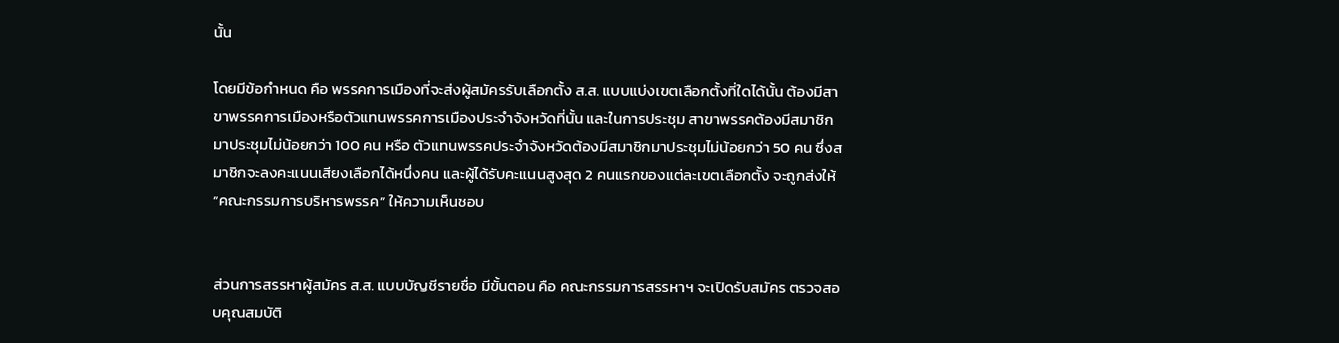นั้น

โดยมีข้อกำหนด คือ พรรคการเมืองที่จะส่งผู้สมัครรับเลือกตั้ง ส.ส. แบบแบ่งเขตเลือกตั้งที่ใดได้นั้น ต้องมีสาขาพรรคการเมืองหรือตัวแทนพรรคการเมืองประจำจังหวัดที่นั้น และในการประชุม สาขาพรรคต้องมีสมาชิกมาประชุมไม่น้อยกว่า 100 คน หรือ ตัวแทนพรรคประจำจังหวัดต้องมีสมาชิกมาประชุมไม่น้อยกว่า 50 คน ซึ่งสมาชิกจะลงคะแนนเสียงเลือกได้หนึ่งคน และผู้ได้รับคะแนนสูงสุด 2 คนแรกของแต่ละเขตเลือกตั้ง จะถูกส่งให้ “คณะกรรมการบริหารพรรค” ให้ความเห็นชอบ


ส่วนการสรรหาผู้สมัคร ส.ส. แบบบัญชีรายชื่อ มีขั้นตอน คือ คณะกรรมการสรรหาฯ จะเปิดรับสมัคร ตรวจสอบคุณสมบัติ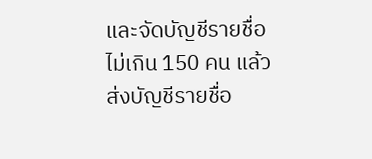และจัดบัญชีรายชื่อไม่เกิน 150 คน แล้วส่งบัญชีรายชื่อ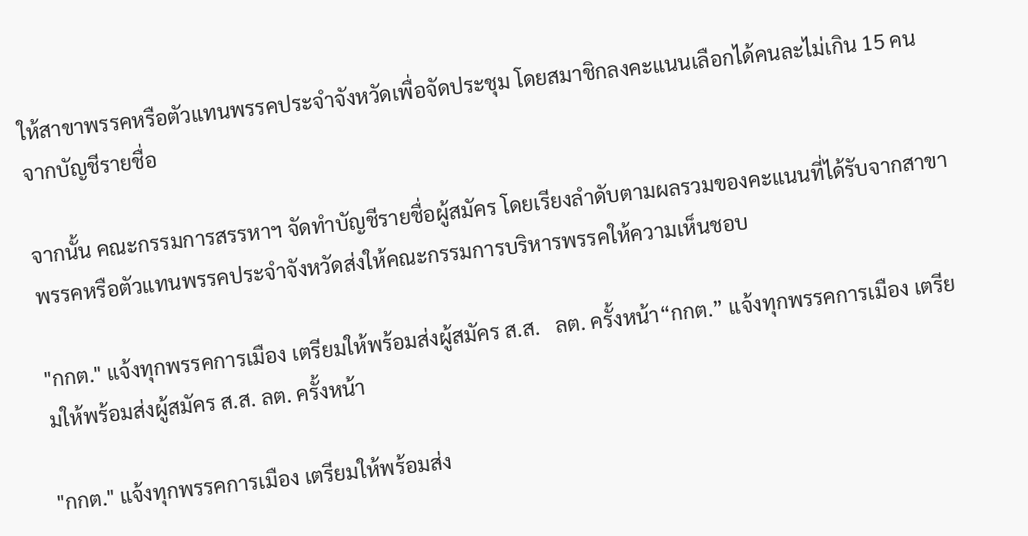ให้สาขาพรรคหรือตัวแทนพรรคประจำจังหวัดเพื่อจัดประชุม โดยสมาชิกลงคะแนนเลือกได้คนละไม่เกิน 15 คน จากบัญชีรายชื่อ

จากนั้น คณะกรรมการสรรหาฯ จัดทำบัญชีรายชื่อผู้สมัคร โดยเรียงลำดับตามผลรวมของคะแนนที่ได้รับจากสาขาพรรคหรือตัวแทนพรรคประจำจังหวัดส่งให้คณะกรรมการบริหารพรรคให้ความเห็นชอบ

"กกต." แจ้งทุกพรรคการเมือง เตรียมให้พร้อมส่งผู้สมัคร ส.ส.   ลต. ครั้งหน้า“กกต.” แจ้งทุกพรรคการเมือง เตรียมให้พร้อมส่งผู้สมัคร ส.ส. ลต. ครั้งหน้า

"กกต." แจ้งทุกพรรคการเมือง เตรียมให้พร้อมส่ง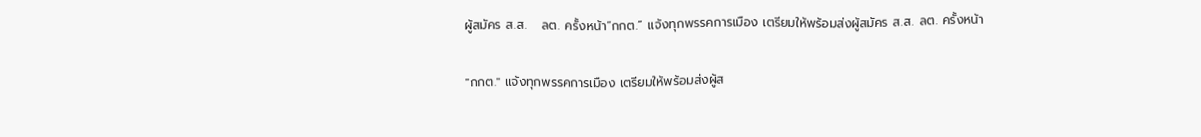ผู้สมัคร ส.ส.   ลต. ครั้งหน้า“กกต.” แจ้งทุกพรรคการเมือง เตรียมให้พร้อมส่งผู้สมัคร ส.ส. ลต. ครั้งหน้า


"กกต." แจ้งทุกพรรคการเมือง เตรียมให้พร้อมส่งผู้ส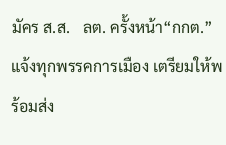มัคร ส.ส.   ลต. ครั้งหน้า“กกต.” แจ้งทุกพรรคการเมือง เตรียมให้พร้อมส่ง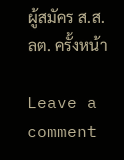ผู้สมัคร ส.ส. ลต. ครั้งหน้า

Leave a comment